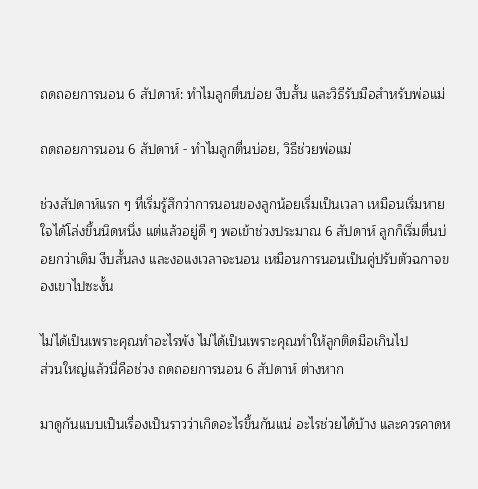ถดถอยการนอน 6 สัปดาห์: ทำไมลูกตื่นบ่อย งีบสั้น และวิธีรับมือสำหรับพ่อแม่

ถดถอยการนอน 6 สัปดาห์ - ทำไมลูกตื่นบ่อย, วิธีช่วยพ่อแม่

ช่วงสัปดาห์แรก ๆ ที่เริ่มรู้สึกว่าการนอนของลูกน้อยเริ่มเป็นเวลา เหมือนเริ่มหายใจได้โล่งขึ้นนิดหนึ่ง แต่แล้วอยู่ดี ๆ พอเข้าช่วงประมาณ 6 สัปดาห์ ลูกก็เริ่มตื่นบ่อยกว่าเดิม งีบสั้นลง และงอแงเวลาจะนอน เหมือนการนอนเป็นคู่ปรับตัวฉกาจของเขาไปซะงั้น

ไม่ได้เป็นเพราะคุณทำอะไรพัง ไม่ได้เป็นเพราะคุณทำให้ลูกติดมือเกินไป
ส่วนใหญ่แล้วนี่คือช่วง ถดถอยการนอน 6 สัปดาห์ ต่างหาก

มาดูกันแบบเป็นเรื่องเป็นราวว่าเกิดอะไรขึ้นกันแน่ อะไรช่วยได้บ้าง และควรคาดห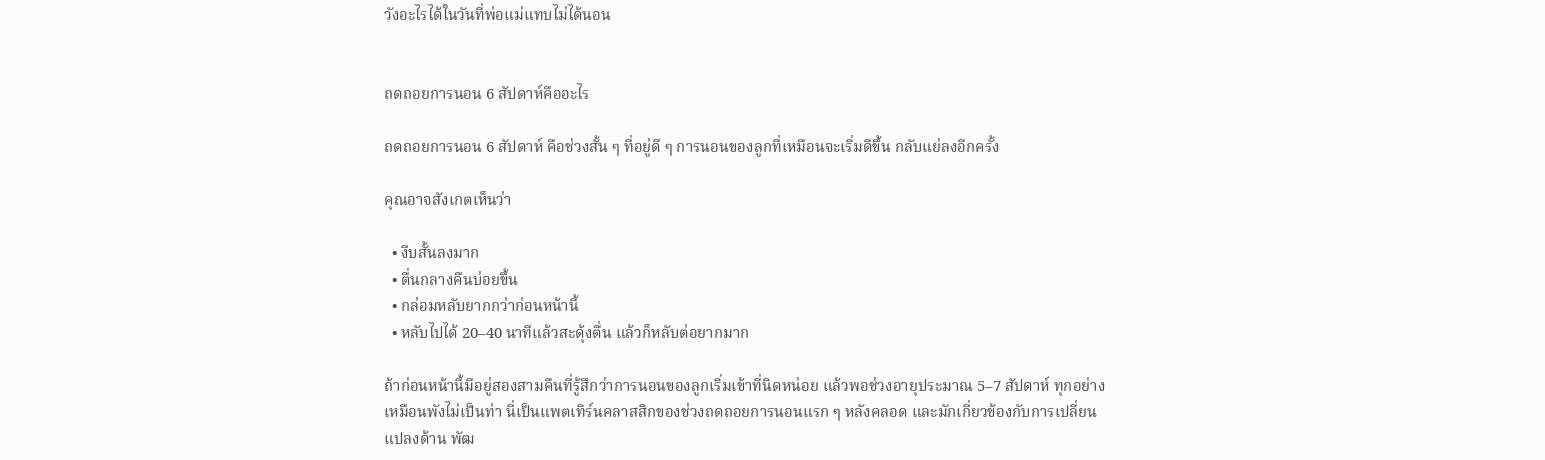วังอะไรได้ในวันที่พ่อแม่แทบไม่ได้นอน


ถดถอยการนอน 6 สัปดาห์คืออะไร

ถดถอยการนอน 6 สัปดาห์ คือช่วงสั้น ๆ ที่อยู่ดี ๆ การนอนของลูกที่เหมือนจะเริ่มดีขึ้น กลับแย่ลงอีกครั้ง

คุณอาจสังเกตเห็นว่า

  • งีบสั้นลงมาก
  • ตื่นกลางคืนบ่อยขึ้น
  • กล่อมหลับยากกว่าก่อนหน้านี้
  • หลับไปได้ 20–40 นาทีแล้วสะดุ้งตื่น แล้วก็หลับต่อยากมาก

ถ้าก่อนหน้านี้มีอยู่สองสามคืนที่รู้สึกว่าการนอนของลูกเริ่มเข้าที่นิดหน่อย แล้วพอช่วงอายุประมาณ 5–7 สัปดาห์ ทุกอย่างเหมือนพังไม่เป็นท่า นี่เป็นแพตเทิร์นคลาสสิกของช่วงถดถอยการนอนแรก ๆ หลังคลอด และมักเกี่ยวข้องกับการเปลี่ยนแปลงด้าน พัฒ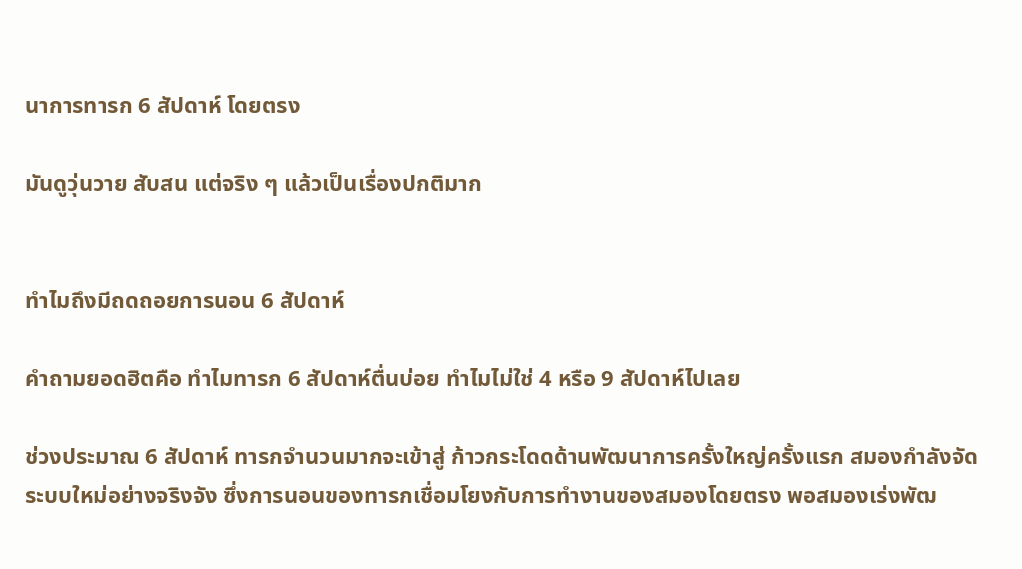นาการทารก 6 สัปดาห์ โดยตรง

มันดูวุ่นวาย สับสน แต่จริง ๆ แล้วเป็นเรื่องปกติมาก


ทำไมถึงมีถดถอยการนอน 6 สัปดาห์

คำถามยอดฮิตคือ ทำไมทารก 6 สัปดาห์ตื่นบ่อย ทำไมไม่ใช่ 4 หรือ 9 สัปดาห์ไปเลย

ช่วงประมาณ 6 สัปดาห์ ทารกจำนวนมากจะเข้าสู่ ก้าวกระโดดด้านพัฒนาการครั้งใหญ่ครั้งแรก สมองกำลังจัดระบบใหม่อย่างจริงจัง ซึ่งการนอนของทารกเชื่อมโยงกับการทำงานของสมองโดยตรง พอสมองเร่งพัฒ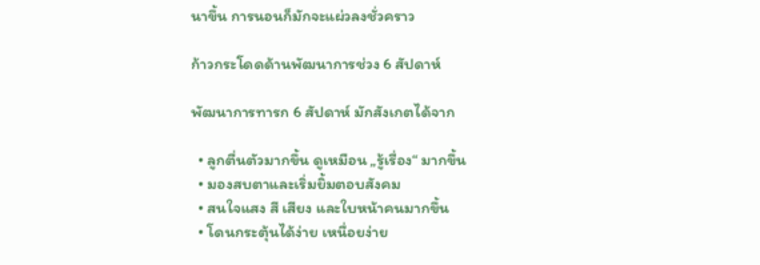นาขึ้น การนอนก็มักจะแผ่วลงชั่วคราว

ก้าวกระโดดด้านพัฒนาการช่วง 6 สัปดาห์

พัฒนาการทารก 6 สัปดาห์ มักสังเกตได้จาก

  • ลูกตื่นตัวมากขึ้น ดูเหมือน „รู้เรื่อง“ มากขึ้น
  • มองสบตาและเริ่มยิ้มตอบสังคม
  • สนใจแสง สี เสียง และใบหน้าคนมากขึ้น
  • โดนกระตุ้นได้ง่าย เหนื่อยง่าย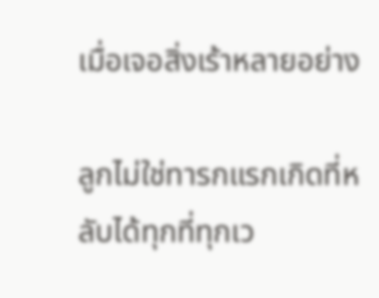เมื่อเจอสิ่งเร้าหลายอย่าง

ลูกไม่ใช่ทารกแรกเกิดที่หลับได้ทุกที่ทุกเว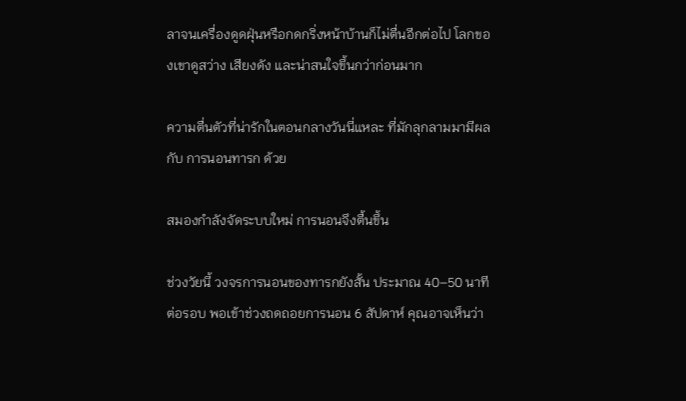ลาจนเครื่องดูดฝุ่นหรือกดกริ่งหน้าบ้านก็ไม่ตื่นอีกต่อไป โลกของเขาดูสว่าง เสียงดัง และน่าสนใจขึ้นกว่าก่อนมาก

ความตื่นตัวที่น่ารักในตอนกลางวันนี่แหละ ที่มักลุกลามมามีผลกับ การนอนทารก ด้วย

สมองกำลังจัดระบบใหม่ การนอนจึงตื้นขึ้น

ช่วงวัยนี้ วงจรการนอนของทารกยังสั้น ประมาณ 40–50 นาทีต่อรอบ พอเข้าช่วงถดถอยการนอน 6 สัปดาห์ คุณอาจเห็นว่า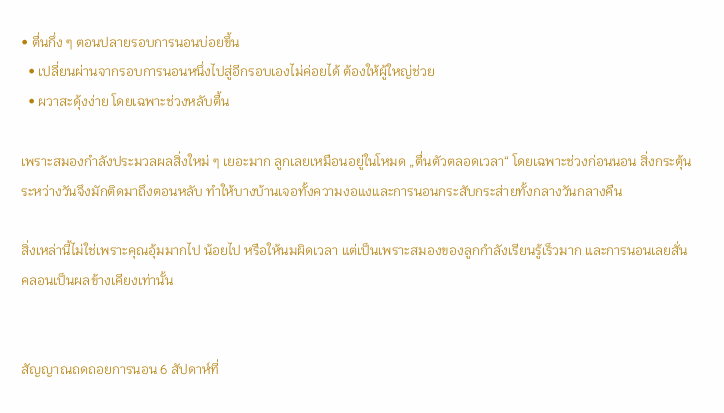• ตื่นกึ่ง ๆ ตอนปลายรอบการนอนบ่อยขึ้น
  • เปลี่ยนผ่านจากรอบการนอนหนึ่งไปสู่อีกรอบเองไม่ค่อยได้ ต้องให้ผู้ใหญ่ช่วย
  • ผวาสะดุ้งง่าย โดยเฉพาะช่วงหลับตื้น

เพราะสมองกำลังประมวลผลสิ่งใหม่ ๆ เยอะมาก ลูกเลยเหมือนอยู่ในโหมด „ตื่นตัวตลอดเวลา“ โดยเฉพาะช่วงก่อนนอน สิ่งกระตุ้นระหว่างวันจึงมักติดมาถึงตอนหลับ ทำให้บางบ้านเจอทั้งความงอแงและการนอนกระสับกระส่ายทั้งกลางวันกลางคืน

สิ่งเหล่านี้ไม่ใช่เพราะคุณอุ้มมากไป น้อยไป หรือให้นมผิดเวลา แต่เป็นเพราะสมองของลูกกำลังเรียนรู้เร็วมาก และการนอนเลยสั่นคลอนเป็นผลข้างเคียงเท่านั้น


สัญญาณถดถอยการนอน 6 สัปดาห์ที่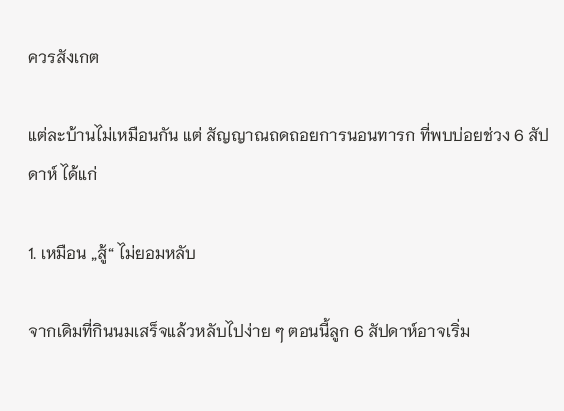ควรสังเกต

แต่ละบ้านไม่เหมือนกัน แต่ สัญญาณถดถอยการนอนทารก ที่พบบ่อยช่วง 6 สัปดาห์ ได้แก่

1. เหมือน „สู้“ ไม่ยอมหลับ

จากเดิมที่กินนมเสร็จแล้วหลับไปง่าย ๆ ตอนนี้ลูก 6 สัปดาห์อาจเริ่ม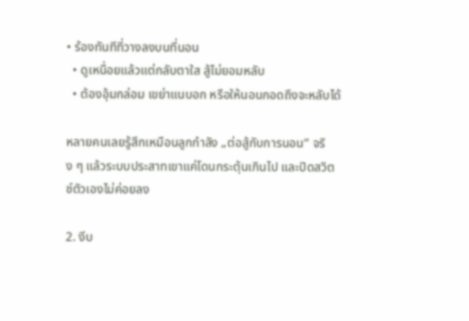• ร้องทันทีที่วางลงบนที่นอน
  • ดูเหนื่อยแล้วแต่กลับตาใส สู้ไม่ยอมหลับ
  • ต้องอุ้มกล่อม เขย่าแนบอก หรือให้นอนกอดถึงจะหลับได้

หลายคนเลยรู้สึกเหมือนลูกกำลัง „ต่อสู้กับการนอน“ จริง ๆ แล้วระบบประสาทเขาแค่โดนกระตุ้นเกินไป และปิดสวิตช์ตัวเองไม่ค่อยลง

2. งีบ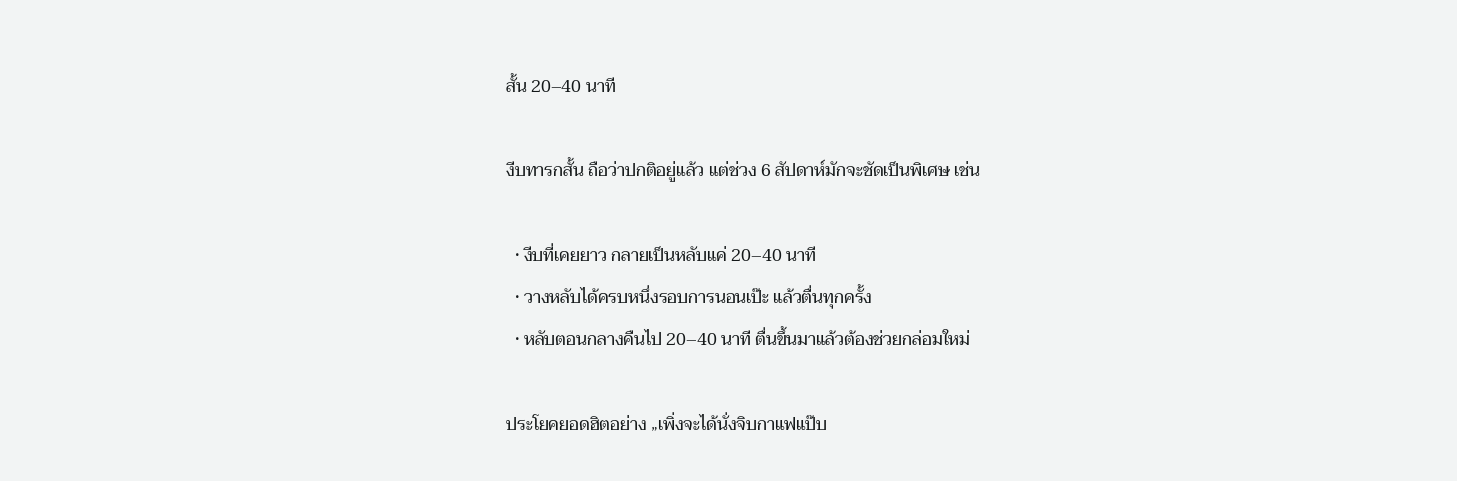สั้น 20–40 นาที

งีบทารกสั้น ถือว่าปกติอยู่แล้ว แต่ช่วง 6 สัปดาห์มักจะชัดเป็นพิเศษ เช่น

  • งีบที่เคยยาว กลายเป็นหลับแค่ 20–40 นาที
  • วางหลับได้ครบหนึ่งรอบการนอนเป๊ะ แล้วตื่นทุกครั้ง
  • หลับตอนกลางคืนไป 20–40 นาที ตื่นขึ้นมาแล้วต้องช่วยกล่อมใหม่

ประโยคยอดฮิตอย่าง „เพิ่งจะได้นั่งจิบกาแฟแป๊บ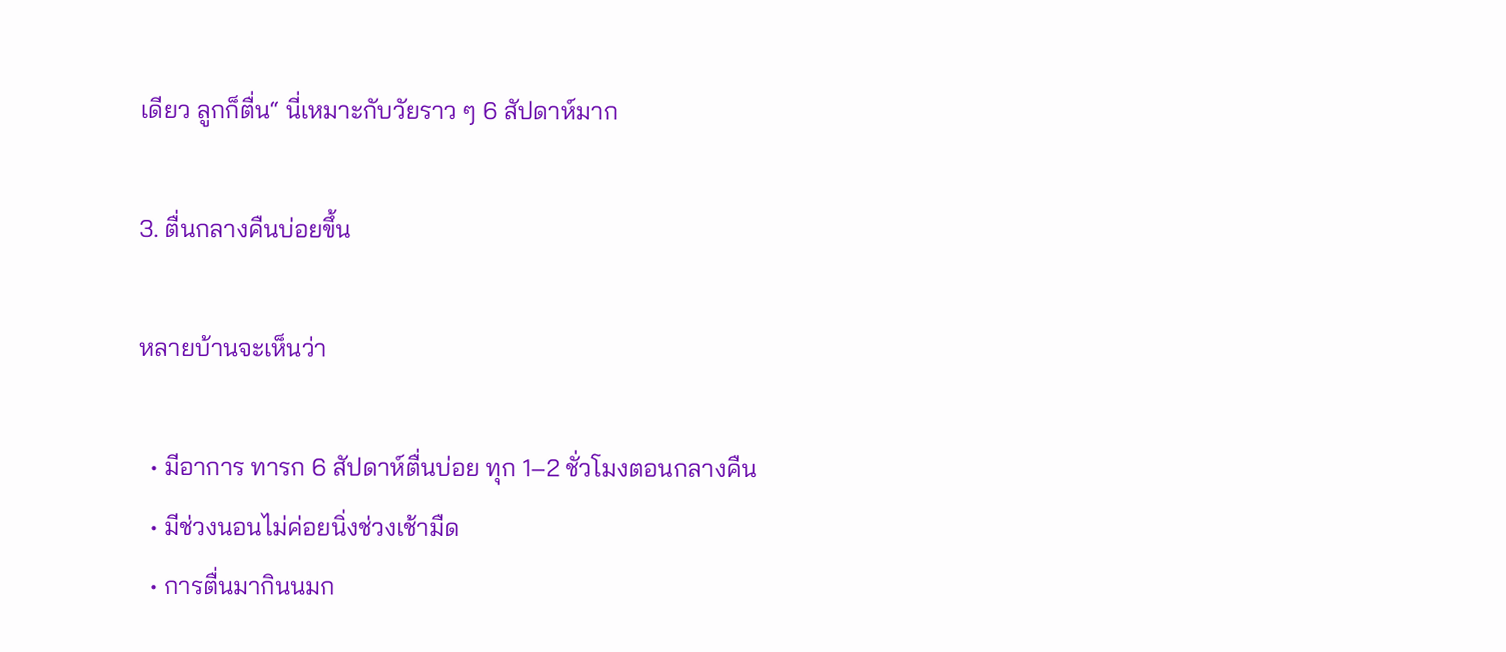เดียว ลูกก็ตื่น“ นี่เหมาะกับวัยราว ๆ 6 สัปดาห์มาก

3. ตื่นกลางคืนบ่อยขึ้น

หลายบ้านจะเห็นว่า

  • มีอาการ ทารก 6 สัปดาห์ตื่นบ่อย ทุก 1–2 ชั่วโมงตอนกลางคืน
  • มีช่วงนอนไม่ค่อยนิ่งช่วงเช้ามืด
  • การตื่นมากินนมก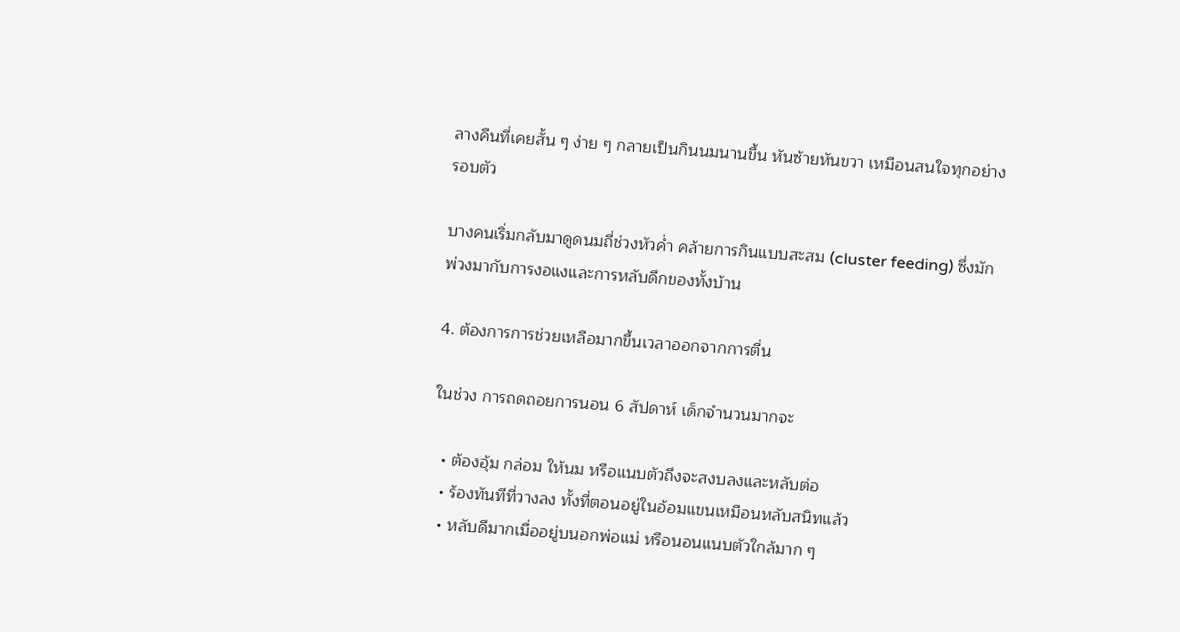ลางคืนที่เคยสั้น ๆ ง่าย ๆ กลายเป็นกินนมนานขึ้น หันซ้ายหันขวา เหมือนสนใจทุกอย่างรอบตัว

บางคนเริ่มกลับมาดูดนมถี่ช่วงหัวค่ำ คล้ายการกินแบบสะสม (cluster feeding) ซึ่งมักพ่วงมากับการงอแงและการหลับดึกของทั้งบ้าน

4. ต้องการการช่วยเหลือมากขึ้นเวลาออกจากการตื่น

ในช่วง การถดถอยการนอน 6 สัปดาห์ เด็กจำนวนมากจะ

  • ต้องอุ้ม กล่อม ให้นม หรือแนบตัวถึงจะสงบลงและหลับต่อ
  • ร้องทันทีที่วางลง ทั้งที่ตอนอยู่ในอ้อมแขนเหมือนหลับสนิทแล้ว
  • หลับดีมากเมื่ออยู่บนอกพ่อแม่ หรือนอนแนบตัวใกล้มาก ๆ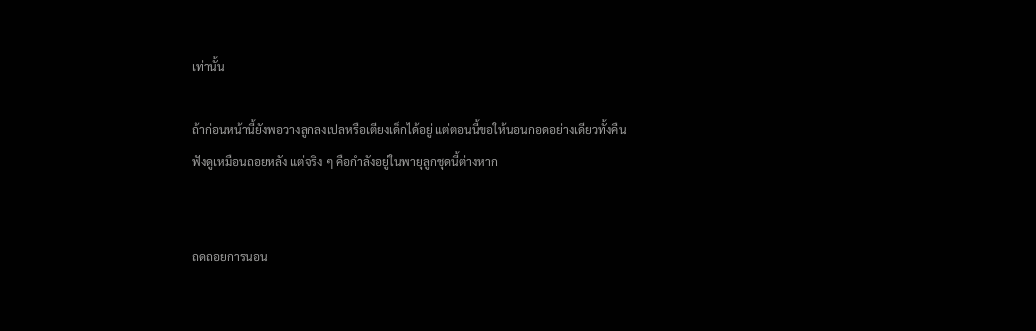เท่านั้น

ถ้าก่อนหน้านี้ยังพอวางลูกลงเปลหรือเตียงเด็กได้อยู่ แต่ตอนนี้ขอให้นอนกอดอย่างเดียวทั้งคืน ฟังดูเหมือนถอยหลัง แต่จริง ๆ คือกำลังอยู่ในพายุลูกชุดนี้ต่างหาก


ถดถอยการนอน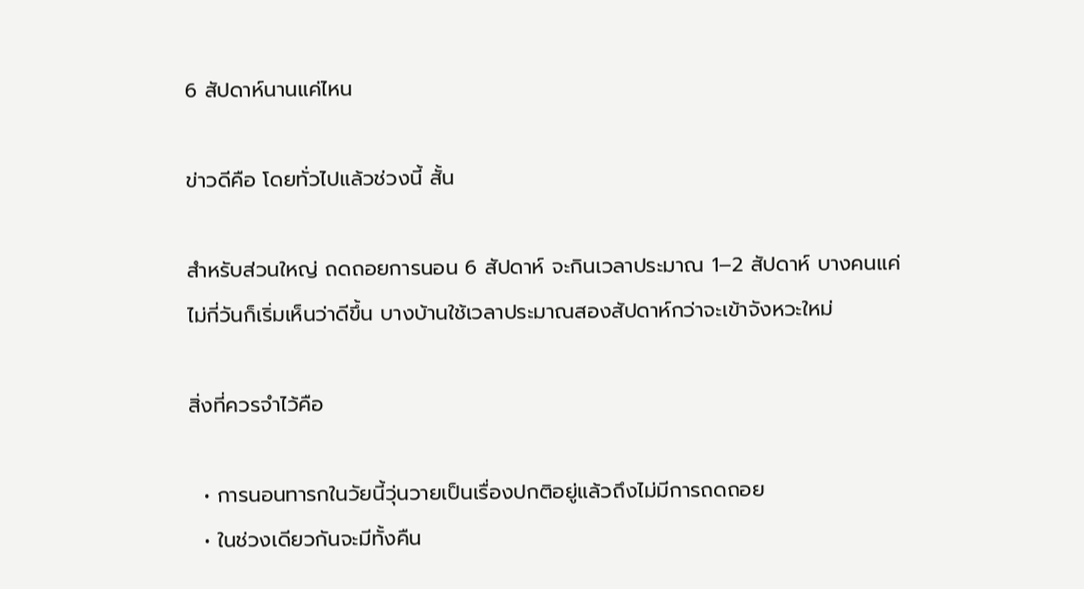6 สัปดาห์นานแค่ไหน

ข่าวดีคือ โดยทั่วไปแล้วช่วงนี้ สั้น

สำหรับส่วนใหญ่ ถดถอยการนอน 6 สัปดาห์ จะกินเวลาประมาณ 1–2 สัปดาห์ บางคนแค่ไม่กี่วันก็เริ่มเห็นว่าดีขึ้น บางบ้านใช้เวลาประมาณสองสัปดาห์กว่าจะเข้าจังหวะใหม่

สิ่งที่ควรจำไว้คือ

  • การนอนทารกในวัยนี้วุ่นวายเป็นเรื่องปกติอยู่แล้วถึงไม่มีการถดถอย
  • ในช่วงเดียวกันจะมีทั้งคืน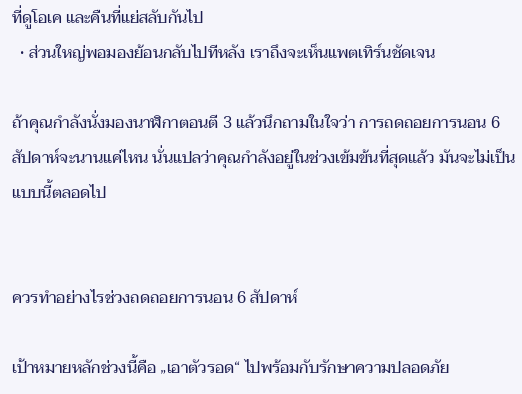ที่ดูโอเค และคืนที่แย่สลับกันไป
  • ส่วนใหญ่พอมองย้อนกลับไปทีหลัง เราถึงจะเห็นแพตเทิร์นชัดเจน

ถ้าคุณกำลังนั่งมองนาฬิกาตอนตี 3 แล้วนึกถามในใจว่า การถดถอยการนอน 6 สัปดาห์จะนานแค่ไหน นั่นแปลว่าคุณกำลังอยู่ในช่วงเข้มข้นที่สุดแล้ว มันจะไม่เป็นแบบนี้ตลอดไป


ควรทำอย่างไรช่วงถดถอยการนอน 6 สัปดาห์

เป้าหมายหลักช่วงนี้คือ „เอาตัวรอด“ ไปพร้อมกับรักษาความปลอดภัย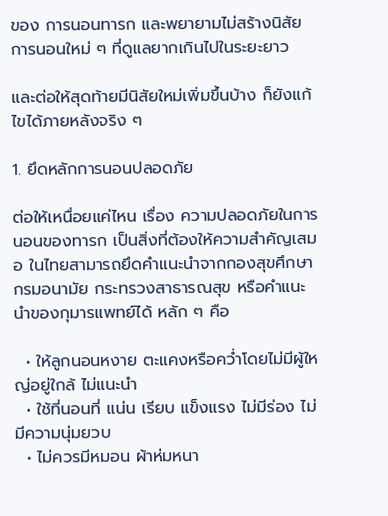ของ การนอนทารก และพยายามไม่สร้างนิสัยการนอนใหม่ ๆ ที่ดูแลยากเกินไปในระยะยาว

และต่อให้สุดท้ายมีนิสัยใหม่เพิ่มขึ้นบ้าง ก็ยังแก้ไขได้ภายหลังจริง ๆ

1. ยึดหลักการนอนปลอดภัย

ต่อให้เหนื่อยแค่ไหน เรื่อง ความปลอดภัยในการนอนของทารก เป็นสิ่งที่ต้องให้ความสำคัญเสมอ ในไทยสามารถยึดคำแนะนำจากกองสุขศึกษา กรมอนามัย กระทรวงสาธารณสุข หรือคำแนะนำของกุมารแพทย์ได้ หลัก ๆ คือ

  • ให้ลูกนอนหงาย ตะแคงหรือคว่ำโดยไม่มีผู้ใหญ่อยู่ใกล้ ไม่แนะนำ
  • ใช้ที่นอนที่ แน่น เรียบ แข็งแรง ไม่มีร่อง ไม่มีความนุ่มยวบ
  • ไม่ควรมีหมอน ผ้าห่มหนา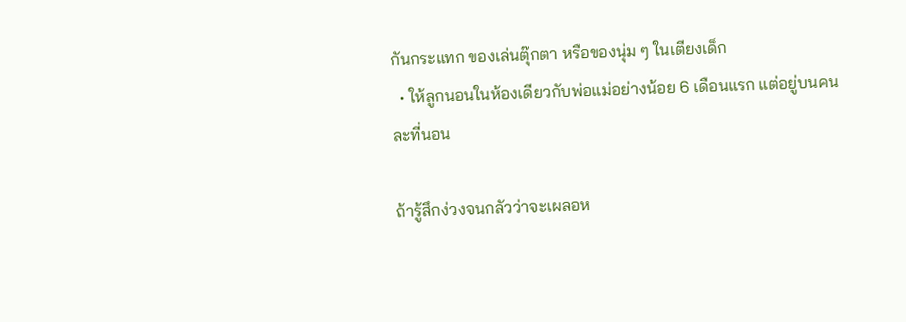กันกระแทก ของเล่นตุ๊กตา หรือของนุ่ม ๆ ในเตียงเด็ก
  • ให้ลูกนอนในห้องเดียวกับพ่อแม่อย่างน้อย 6 เดือนแรก แต่อยู่บนคนละที่นอน

ถ้ารู้สึกง่วงจนกลัวว่าจะเผลอห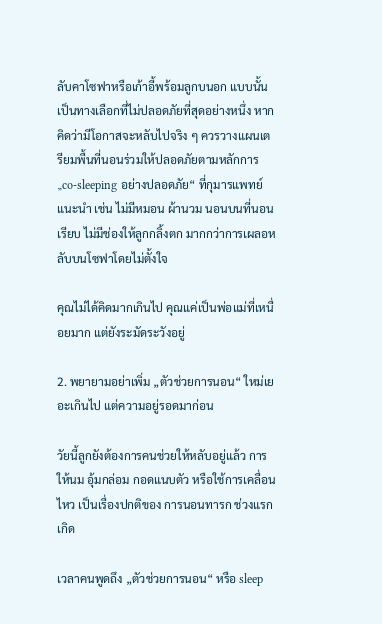ลับคาโซฟาหรือเก้าอี้พร้อมลูกบนอก แบบนั้นเป็นทางเลือกที่ไม่ปลอดภัยที่สุดอย่างหนึ่ง หากคิดว่ามีโอกาสจะหลับไปจริง ๆ ควรวางแผนเตรียมพื้นที่นอนร่วมให้ปลอดภัยตามหลักการ „co-sleeping อย่างปลอดภัย“ ที่กุมารแพทย์แนะนำ เช่น ไม่มีหมอน ผ้านวม นอนบนที่นอนเรียบ ไม่มีช่องให้ลูกกลิ้งตก มากกว่าการเผลอหลับบนโซฟาโดยไม่ตั้งใจ

คุณไม่ได้คิดมากเกินไป คุณแค่เป็นพ่อแม่ที่เหนื่อยมาก แต่ยังระมัดระวังอยู่

2. พยายามอย่าเพิ่ม „ตัวช่วยการนอน“ ใหม่เยอะเกินไป แต่ความอยู่รอดมาก่อน

วัยนี้ลูกยังต้องการคนช่วยให้หลับอยู่แล้ว การให้นม อุ้มกล่อม กอดแนบตัว หรือใช้การเคลื่อนไหว เป็นเรื่องปกติของ การนอนทารก ช่วงแรกเกิด

เวลาคนพูดถึง „ตัวช่วยการนอน“ หรือ sleep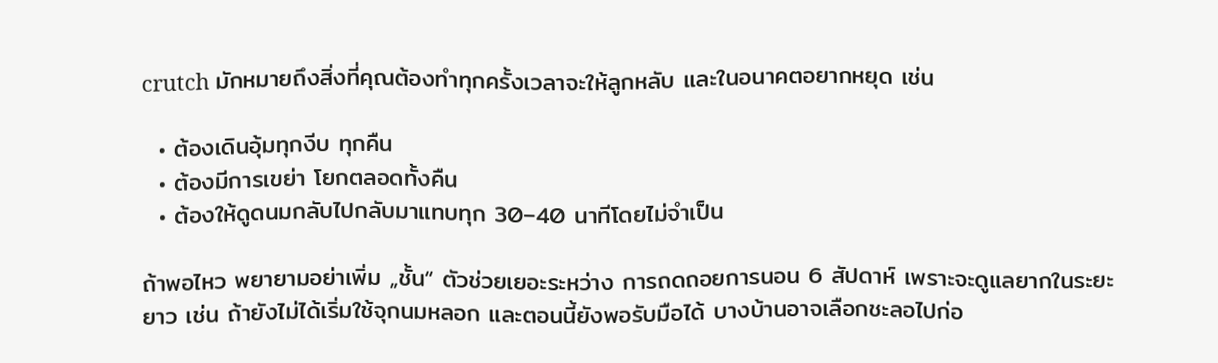crutch มักหมายถึงสิ่งที่คุณต้องทำทุกครั้งเวลาจะให้ลูกหลับ และในอนาคตอยากหยุด เช่น

  • ต้องเดินอุ้มทุกงีบ ทุกคืน
  • ต้องมีการเขย่า โยกตลอดทั้งคืน
  • ต้องให้ดูดนมกลับไปกลับมาแทบทุก 30–40 นาทีโดยไม่จำเป็น

ถ้าพอไหว พยายามอย่าเพิ่ม „ชั้น“ ตัวช่วยเยอะระหว่าง การถดถอยการนอน 6 สัปดาห์ เพราะจะดูแลยากในระยะยาว เช่น ถ้ายังไม่ได้เริ่มใช้จุกนมหลอก และตอนนี้ยังพอรับมือได้ บางบ้านอาจเลือกชะลอไปก่อ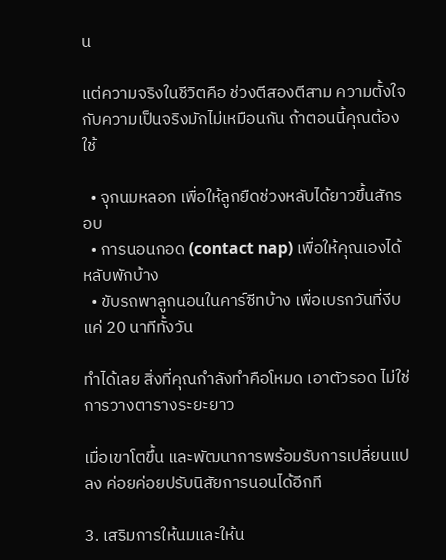น

แต่ความจริงในชีวิตคือ ช่วงตีสองตีสาม ความตั้งใจกับความเป็นจริงมักไม่เหมือนกัน ถ้าตอนนี้คุณต้องใช้

  • จุกนมหลอก เพื่อให้ลูกยืดช่วงหลับได้ยาวขึ้นสักรอบ
  • การนอนกอด (contact nap) เพื่อให้คุณเองได้หลับพักบ้าง
  • ขับรถพาลูกนอนในคาร์ซีทบ้าง เพื่อเบรกวันที่งีบแค่ 20 นาทีทั้งวัน

ทำได้เลย สิ่งที่คุณกำลังทำคือโหมด เอาตัวรอด ไม่ใช่การวางตารางระยะยาว

เมื่อเขาโตขึ้น และพัฒนาการพร้อมรับการเปลี่ยนแปลง ค่อยค่อยปรับนิสัยการนอนได้อีกที

3. เสริมการให้นมและให้น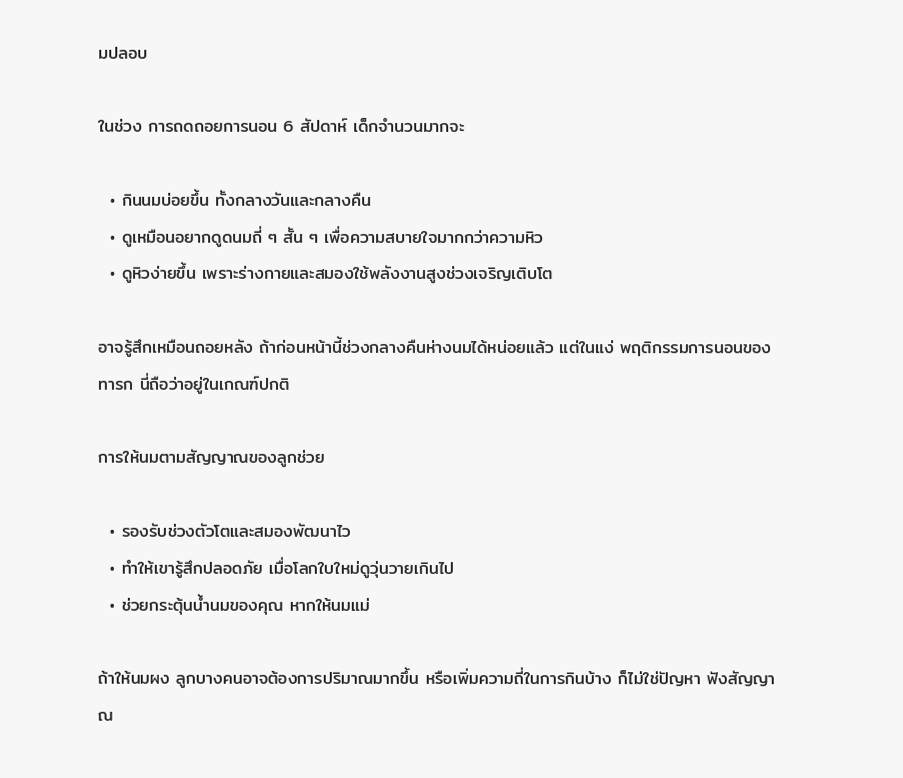มปลอบ

ในช่วง การถดถอยการนอน 6 สัปดาห์ เด็กจำนวนมากจะ

  • กินนมบ่อยขึ้น ทั้งกลางวันและกลางคืน
  • ดูเหมือนอยากดูดนมถี่ ๆ สั้น ๆ เพื่อความสบายใจมากกว่าความหิว
  • ดูหิวง่ายขึ้น เพราะร่างกายและสมองใช้พลังงานสูงช่วงเจริญเติบโต

อาจรู้สึกเหมือนถอยหลัง ถ้าก่อนหน้านี้ช่วงกลางคืนห่างนมได้หน่อยแล้ว แต่ในแง่ พฤติกรรมการนอนของทารก นี่ถือว่าอยู่ในเกณฑ์ปกติ

การให้นมตามสัญญาณของลูกช่วย

  • รองรับช่วงตัวโตและสมองพัฒนาไว
  • ทำให้เขารู้สึกปลอดภัย เมื่อโลกใบใหม่ดูวุ่นวายเกินไป
  • ช่วยกระตุ้นน้ำนมของคุณ หากให้นมแม่

ถ้าให้นมผง ลูกบางคนอาจต้องการปริมาณมากขึ้น หรือเพิ่มความถี่ในการกินบ้าง ก็ไม่ใช่ปัญหา ฟังสัญญาณ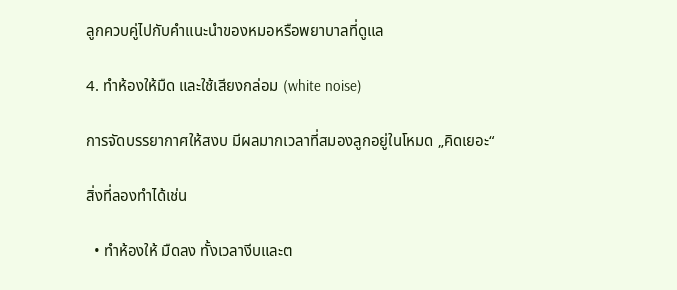ลูกควบคู่ไปกับคำแนะนำของหมอหรือพยาบาลที่ดูแล

4. ทำห้องให้มืด และใช้เสียงกล่อม (white noise)

การจัดบรรยากาศให้สงบ มีผลมากเวลาที่สมองลูกอยู่ในโหมด „คิดเยอะ“

สิ่งที่ลองทำได้เช่น

  • ทำห้องให้ มืดลง ทั้งเวลางีบและต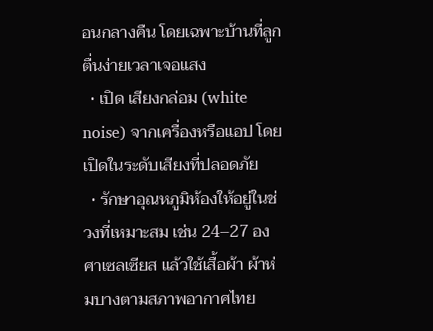อนกลางคืน โดยเฉพาะบ้านที่ลูกตื่นง่ายเวลาเจอแสง
  • เปิด เสียงกล่อม (white noise) จากเครื่องหรือแอป โดยเปิดในระดับเสียงที่ปลอดภัย
  • รักษาอุณหภูมิห้องให้อยู่ในช่วงที่เหมาะสม เช่น 24–27 องศาเซลเซียส แล้วใช้เสื้อผ้า ผ้าห่มบางตามสภาพอากาศไทย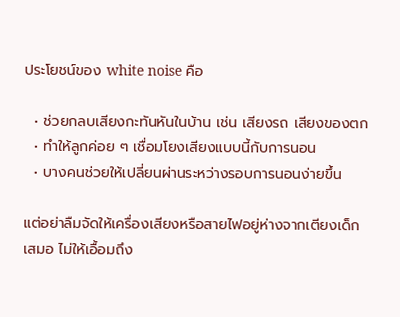ประโยชน์ของ white noise คือ

  • ช่วยกลบเสียงกะทันหันในบ้าน เช่น เสียงรถ เสียงของตก
  • ทำให้ลูกค่อย ๆ เชื่อมโยงเสียงแบบนี้กับการนอน
  • บางคนช่วยให้เปลี่ยนผ่านระหว่างรอบการนอนง่ายขึ้น

แต่อย่าลืมจัดให้เครื่องเสียงหรือสายไฟอยู่ห่างจากเตียงเด็กเสมอ ไม่ให้เอื้อมถึง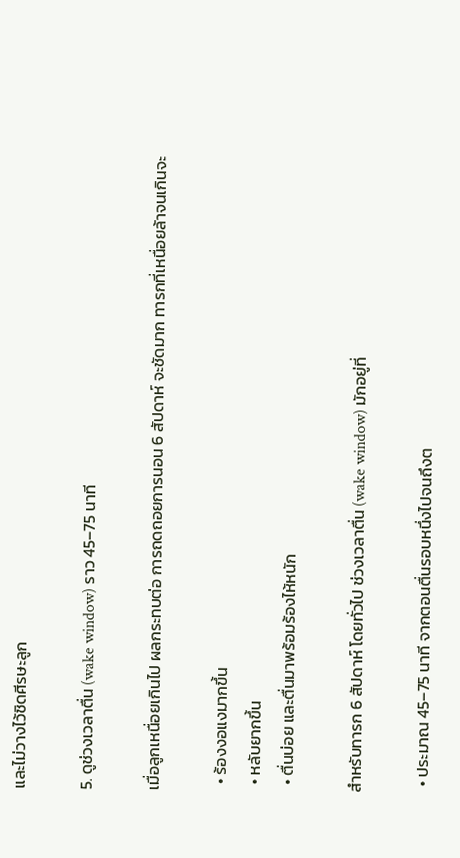และไม่วางไว้ชิดศีรษะลูก

5. ดูช่วงเวลาตื่น (wake window) ราว 45–75 นาที

เมื่อลูกเหนื่อยเกินไป ผลกระทบต่อ การถดถอยการนอน 6 สัปดาห์ จะชัดมาก ทารกที่เหนื่อยล้าจนเกินจะ

  • ร้องงอแงมากขึ้น
  • หลับยากขึ้น
  • ตื่นบ่อย และตื่นมาพร้อมร้องไห้หนัก

สำหรับทารก 6 สัปดาห์ โดยทั่วไป ช่วงเวลาตื่น (wake window) มักอยู่ที่

  • ประมาณ 45–75 นาที จากตอนตื่นรอบหนึ่งไปจนถึงต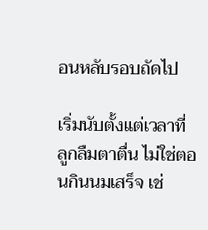อนหลับรอบถัดไป

เริ่มนับตั้งแต่เวลาที่ ลูกลืมตาตื่น ไม่ใช่ตอนกินนมเสร็จ เช่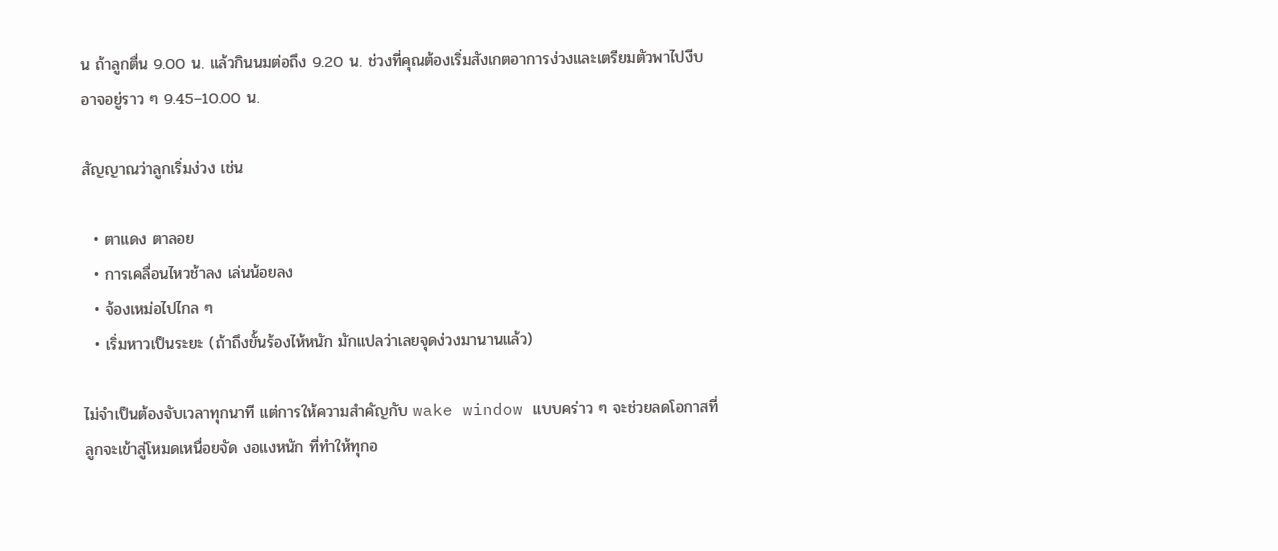น ถ้าลูกตื่น 9.00 น. แล้วกินนมต่อถึง 9.20 น. ช่วงที่คุณต้องเริ่มสังเกตอาการง่วงและเตรียมตัวพาไปงีบอาจอยู่ราว ๆ 9.45–10.00 น.

สัญญาณว่าลูกเริ่มง่วง เช่น

  • ตาแดง ตาลอย
  • การเคลื่อนไหวช้าลง เล่นน้อยลง
  • จ้องเหม่อไปไกล ๆ
  • เริ่มหาวเป็นระยะ (ถ้าถึงขั้นร้องไห้หนัก มักแปลว่าเลยจุดง่วงมานานแล้ว)

ไม่จำเป็นต้องจับเวลาทุกนาที แต่การให้ความสำคัญกับ wake window แบบคร่าว ๆ จะช่วยลดโอกาสที่ลูกจะเข้าสู่โหมดเหนื่อยจัด งอแงหนัก ที่ทำให้ทุกอ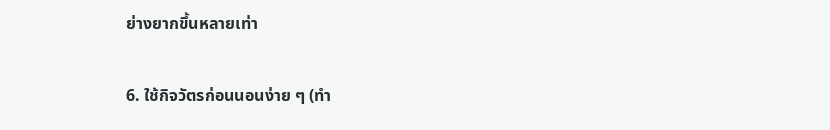ย่างยากขึ้นหลายเท่า

6. ใช้กิจวัตรก่อนนอนง่าย ๆ (ทำ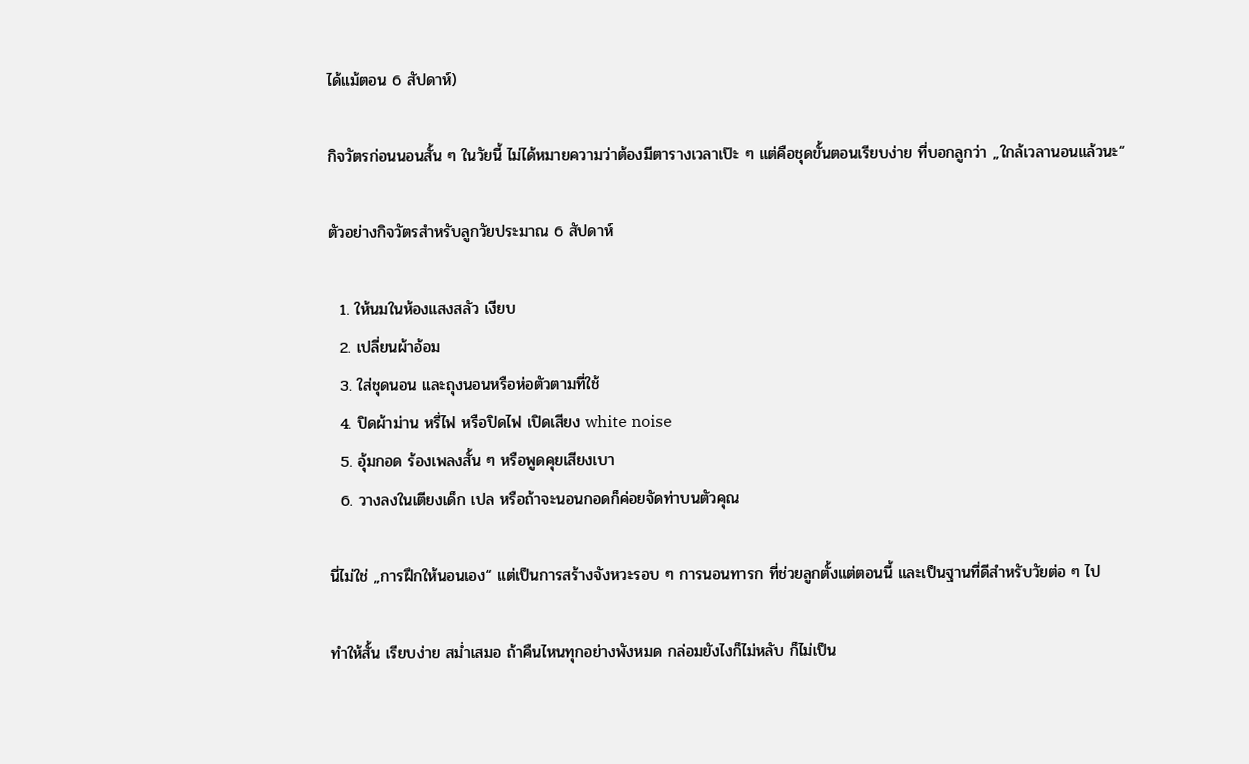ได้แม้ตอน 6 สัปดาห์)

กิจวัตรก่อนนอนสั้น ๆ ในวัยนี้ ไม่ได้หมายความว่าต้องมีตารางเวลาเป๊ะ ๆ แต่คือชุดขั้นตอนเรียบง่าย ที่บอกลูกว่า „ใกล้เวลานอนแล้วนะ“

ตัวอย่างกิจวัตรสำหรับลูกวัยประมาณ 6 สัปดาห์

  1. ให้นมในห้องแสงสลัว เงียบ
  2. เปลี่ยนผ้าอ้อม
  3. ใส่ชุดนอน และถุงนอนหรือห่อตัวตามที่ใช้
  4. ปิดผ้าม่าน หรี่ไฟ หรือปิดไฟ เปิดเสียง white noise
  5. อุ้มกอด ร้องเพลงสั้น ๆ หรือพูดคุยเสียงเบา
  6. วางลงในเตียงเด็ก เปล หรือถ้าจะนอนกอดก็ค่อยจัดท่าบนตัวคุณ

นี่ไม่ใช่ „การฝึกให้นอนเอง“ แต่เป็นการสร้างจังหวะรอบ ๆ การนอนทารก ที่ช่วยลูกตั้งแต่ตอนนี้ และเป็นฐานที่ดีสำหรับวัยต่อ ๆ ไป

ทำให้สั้น เรียบง่าย สม่ำเสมอ ถ้าคืนไหนทุกอย่างพังหมด กล่อมยังไงก็ไม่หลับ ก็ไม่เป็น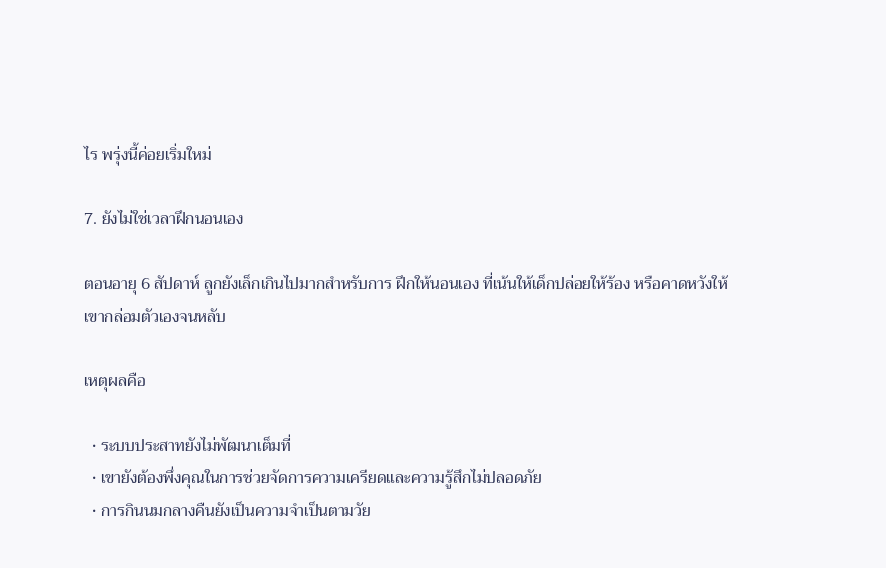ไร พรุ่งนี้ค่อยเริ่มใหม่

7. ยังไม่ใช่เวลาฝึกนอนเอง

ตอนอายุ 6 สัปดาห์ ลูกยังเล็กเกินไปมากสำหรับการ ฝึกให้นอนเอง ที่เน้นให้เด็กปล่อยให้ร้อง หรือคาดหวังให้เขากล่อมตัวเองจนหลับ

เหตุผลคือ

  • ระบบประสาทยังไม่พัฒนาเต็มที่
  • เขายังต้องพึ่งคุณในการช่วยจัดการความเครียดและความรู้สึกไม่ปลอดภัย
  • การกินนมกลางคืนยังเป็นความจำเป็นตามวัย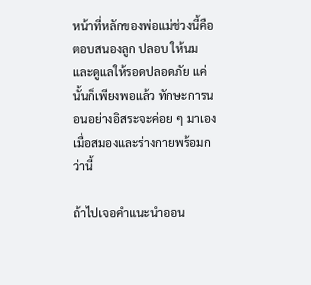หน้าที่หลักของพ่อแม่ช่วงนี้คือ ตอบสนองลูก ปลอบ ให้นม และดูแลให้รอดปลอดภัย แค่นั้นก็เพียงพอแล้ว ทักษะการนอนอย่างอิสระจะค่อย ๆ มาเองเมื่อสมองและร่างกายพร้อมกว่านี้

ถ้าไปเจอคำแนะนำออน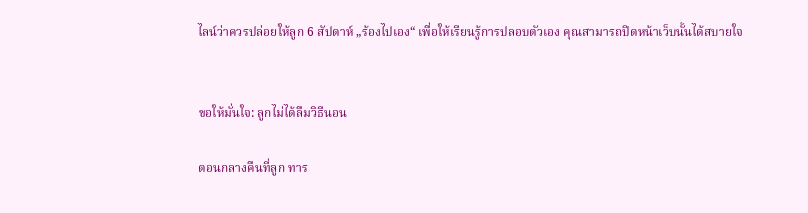ไลน์ว่าควรปล่อยให้ลูก 6 สัปดาห์ „ร้องไปเอง“ เพื่อให้เรียนรู้การปลอบตัวเอง คุณสามารถปิดหน้าเว็บนั้นได้สบายใจ


ขอให้มั่นใจ: ลูกไม่ได้ลืมวิธีนอน

ตอนกลางคืนที่ลูก ทาร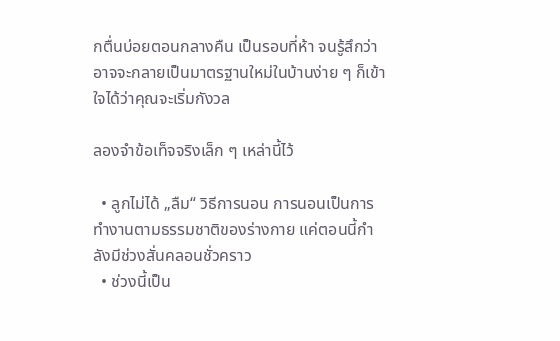กตื่นบ่อยตอนกลางคืน เป็นรอบที่ห้า จนรู้สึกว่าอาจจะกลายเป็นมาตรฐานใหม่ในบ้านง่าย ๆ ก็เข้าใจได้ว่าคุณจะเริ่มกังวล

ลองจำข้อเท็จจริงเล็ก ๆ เหล่านี้ไว้

  • ลูกไม่ได้ „ลืม“ วิธีการนอน การนอนเป็นการทำงานตามธรรมชาติของร่างกาย แค่ตอนนี้กำลังมีช่วงสั่นคลอนชั่วคราว
  • ช่วงนี้เป็น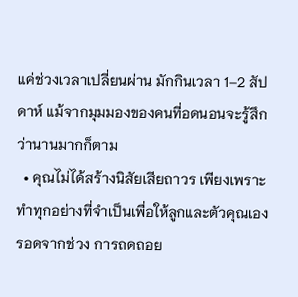แค่ช่วงเวลาเปลี่ยนผ่าน มักกินเวลา 1–2 สัปดาห์ แม้จากมุมมองของคนที่อดนอนจะรู้สึกว่านานมากก็ตาม
  • คุณไม่ได้สร้างนิสัยเสียถาวร เพียงเพราะทำทุกอย่างที่จำเป็นเพื่อให้ลูกและตัวคุณเองรอดจากช่วง การถดถอย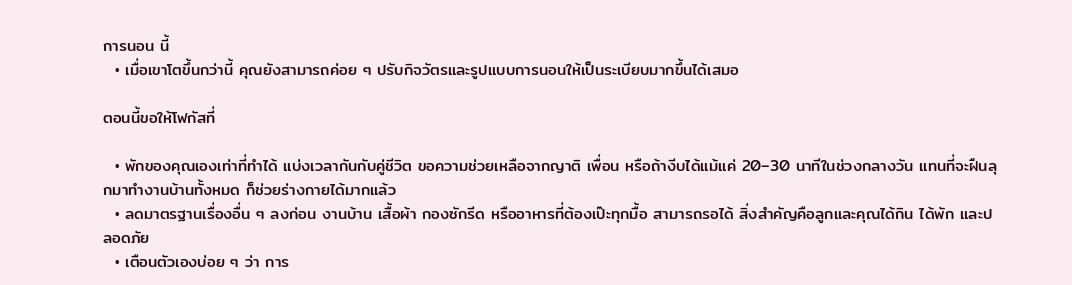การนอน นี้
  • เมื่อเขาโตขึ้นกว่านี้ คุณยังสามารถค่อย ๆ ปรับกิจวัตรและรูปแบบการนอนให้เป็นระเบียบมากขึ้นได้เสมอ

ตอนนี้ขอให้โฟกัสที่

  • พักของคุณเองเท่าที่ทำได้ แบ่งเวลากันกับคู่ชีวิต ขอความช่วยเหลือจากญาติ เพื่อน หรือถ้างีบได้แม้แค่ 20–30 นาทีในช่วงกลางวัน แทนที่จะฝืนลุกมาทำงานบ้านทั้งหมด ก็ช่วยร่างกายได้มากแล้ว
  • ลดมาตรฐานเรื่องอื่น ๆ ลงก่อน งานบ้าน เสื้อผ้า กองซักรีด หรืออาหารที่ต้องเป๊ะทุกมื้อ สามารถรอได้ สิ่งสำคัญคือลูกและคุณได้กิน ได้พัก และปลอดภัย
  • เตือนตัวเองบ่อย ๆ ว่า การ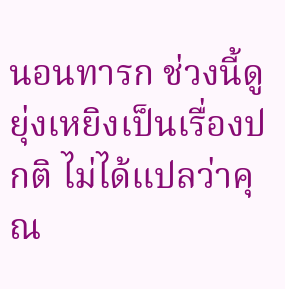นอนทารก ช่วงนี้ดูยุ่งเหยิงเป็นเรื่องปกติ ไม่ได้แปลว่าคุณ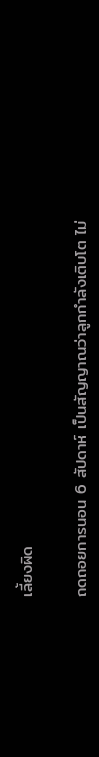เลี้ยงผิด

ถดถอยการนอน 6 สัปดาห์ เป็นสัญญาณว่าลูกกำลังเติบโต ไม่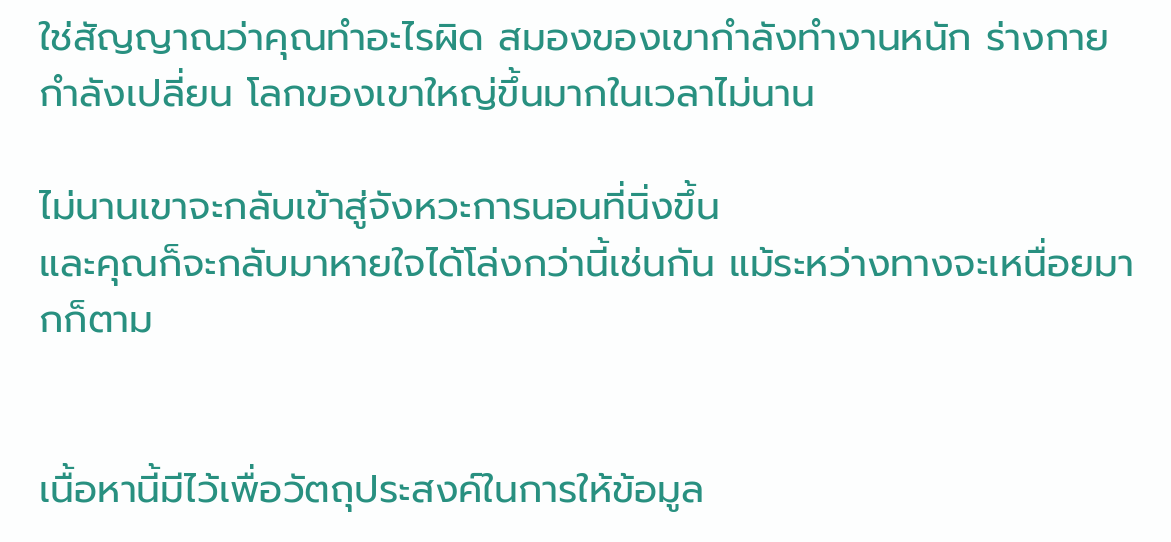ใช่สัญญาณว่าคุณทำอะไรผิด สมองของเขากำลังทำงานหนัก ร่างกายกำลังเปลี่ยน โลกของเขาใหญ่ขึ้นมากในเวลาไม่นาน

ไม่นานเขาจะกลับเข้าสู่จังหวะการนอนที่นิ่งขึ้น
และคุณก็จะกลับมาหายใจได้โล่งกว่านี้เช่นกัน แม้ระหว่างทางจะเหนื่อยมากก็ตาม


เนื้อหานี้มีไว้เพื่อวัตถุประสงค์ในการให้ข้อมูล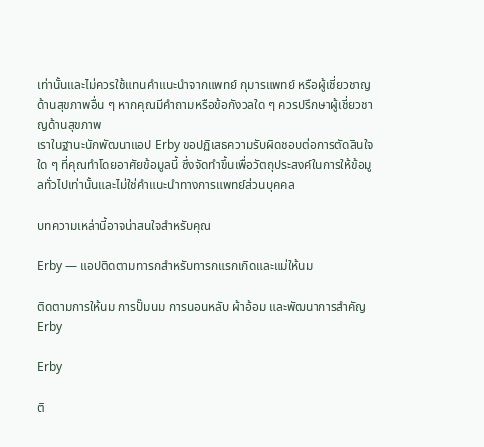เท่านั้นและไม่ควรใช้แทนคำแนะนำจากแพทย์ กุมารแพทย์ หรือผู้เชี่ยวชาญด้านสุขภาพอื่น ๆ หากคุณมีคำถามหรือข้อกังวลใด ๆ ควรปรึกษาผู้เชี่ยวชาญด้านสุขภาพ
เราในฐานะนักพัฒนาแอป Erby ขอปฏิเสธความรับผิดชอบต่อการตัดสินใจใด ๆ ที่คุณทำโดยอาศัยข้อมูลนี้ ซึ่งจัดทำขึ้นเพื่อวัตถุประสงค์ในการให้ข้อมูลทั่วไปเท่านั้นและไม่ใช่คำแนะนำทางการแพทย์ส่วนบุคคล

บทความเหล่านี้อาจน่าสนใจสำหรับคุณ

Erby — แอปติดตามทารกสำหรับทารกแรกเกิดและแม่ให้นม

ติดตามการให้นม การปั๊มนม การนอนหลับ ผ้าอ้อม และพัฒนาการสำคัญ
Erby

Erby

ติ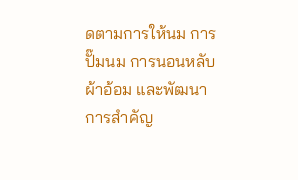ดตามการให้นม การปั๊มนม การนอนหลับ ผ้าอ้อม และพัฒนาการสำคัญ